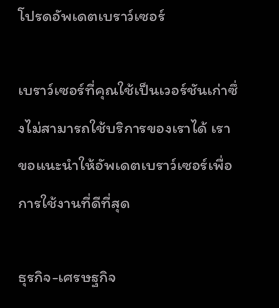โปรดอัพเดตเบราว์เซอร์

เบราว์เซอร์ที่คุณใช้เป็นเวอร์ชันเก่าซึ่งไม่สามารถใช้บริการของเราได้ เราขอแนะนำให้อัพเดตเบราว์เซอร์เพื่อการใช้งานที่ดีที่สุด

ธุรกิจ-เศรษฐกิจ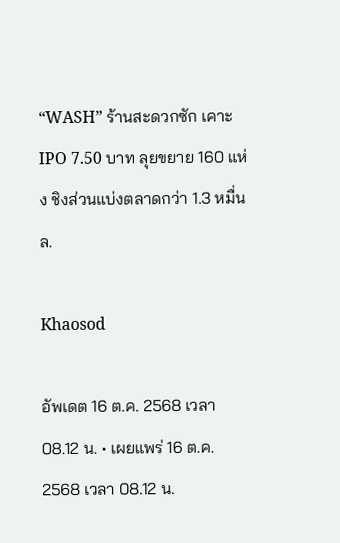“WASH” ร้านสะดวกซัก เคาะ IPO 7.50 บาท ลุยขยาย 160 แห่ง ชิงส่วนแบ่งตลาดกว่า 1.3 หมื่นล.

Khaosod

อัพเดต 16 ต.ค. 2568 เวลา 08.12 น. • เผยแพร่ 16 ต.ค. 2568 เวลา 08.12 น.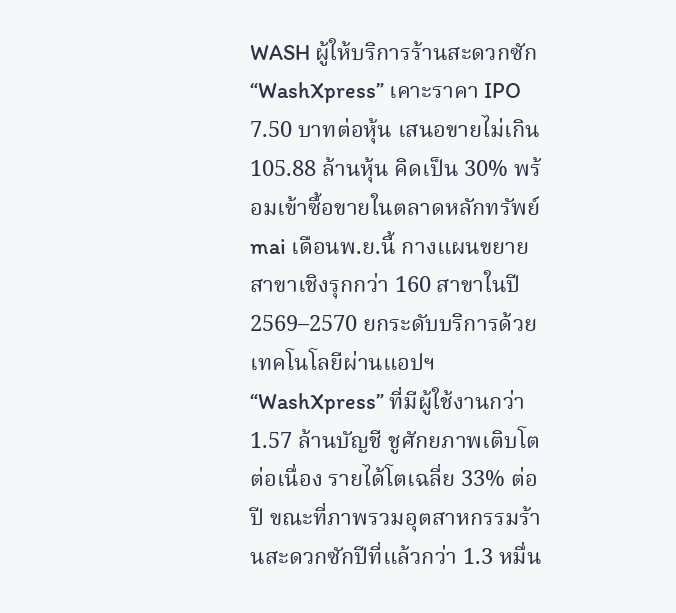WASH ผู้ให้บริการร้านสะดวกซัก “WashXpress” เคาะราคา IPO 7.50 บาทต่อหุ้น เสนอขายไม่เกิน 105.88 ล้านหุ้น คิดเป็น 30% พร้อมเข้าซื้อขายในตลาดหลักทรัพย์ mai เดือนพ.ย.นี้ กางแผนขยายสาขาเชิงรุกกว่า 160 สาขาในปี 2569–2570 ยกระดับบริการด้วยเทคโนโลยีผ่านแอปฯ “WashXpress” ที่มีผู้ใช้งานกว่า 1.57 ล้านบัญชี ชูศักยภาพเติบโตต่อเนื่อง รายได้โตเฉลี่ย 33% ต่อปี ขณะที่ภาพรวมอุตสาหกรรมร้านสะดวกซักปีที่แล้วกว่า 1.3 หมื่น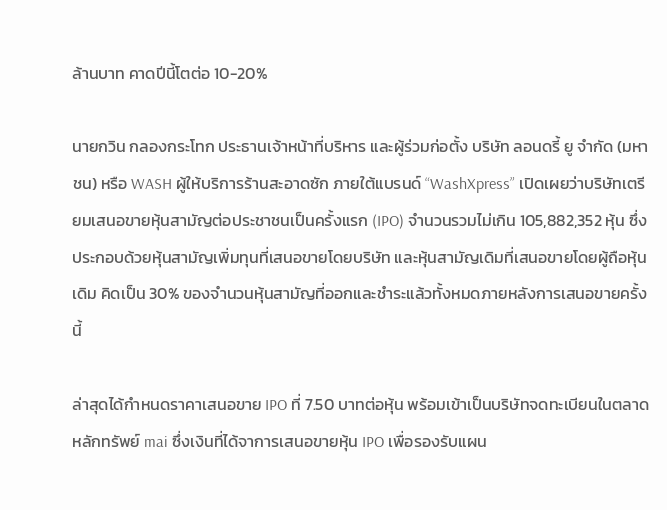ล้านบาท คาดปีนี้โตต่อ 10-20%

นายกวิน กลองกระโทก ประธานเจ้าหน้าที่บริหาร และผู้ร่วมก่อตั้ง บริษัท ลอนดรี้ ยู จำกัด (มหาชน) หรือ WASH ผู้ให้บริการร้านสะอาดซัก ภายใต้แบรนด์ “WashXpress” เปิดเผยว่าบริษัทเตรียมเสนอขายหุ้นสามัญต่อประชาชนเป็นครั้งแรก (IPO) จำนวนรวมไม่เกิน 105,882,352 หุ้น ซึ่งประกอบด้วยหุ้นสามัญเพิ่มทุนที่เสนอขายโดยบริษัท และหุ้นสามัญเดิมที่เสนอขายโดยผู้ถือหุ้นเดิม คิดเป็น 30% ของจำนวนหุ้นสามัญที่ออกและชำระแล้วทั้งหมดภายหลังการเสนอขายครั้งนี้

ล่าสุดได้กำหนดราคาเสนอขาย IPO ที่ 7.50 บาทต่อหุ้น พร้อมเข้าเป็นบริษัทจดทะเบียนในตลาดหลักทรัพย์ mai ซึ่งเงินที่ได้จาการเสนอขายหุ้น IPO เพื่อรองรับแผน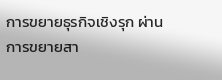การขยายธุรกิจเชิงรุก ผ่านการขยายสา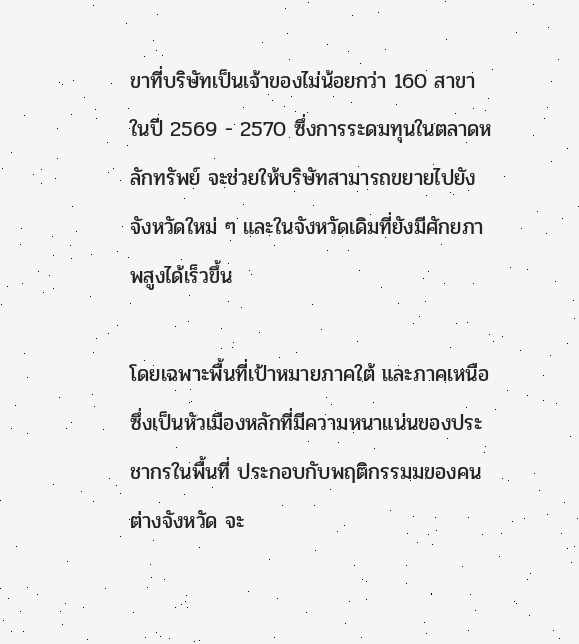ขาที่บริษัทเป็นเจ้าของไม่น้อยกว่า 160 สาขา ในปี 2569 - 2570 ซึ่งการระดมทุนในตลาดหลักทรัพย์ จะช่วยให้บริษัทสามารถขยายไปยังจังหวัดใหม่ ๆ และในจังหวัดเดิมที่ยังมีศักยภาพสูงได้เร็วขึ้น

โดยเฉพาะพื้นที่เป้าหมายภาคใต้ และภาคเหนือ ซึ่งเป็นหัวเมืองหลักที่มีความหนาแน่นของประชากรในพื้นที่ ประกอบกับพฤติกรรมมของคนต่างจังหวัด จะ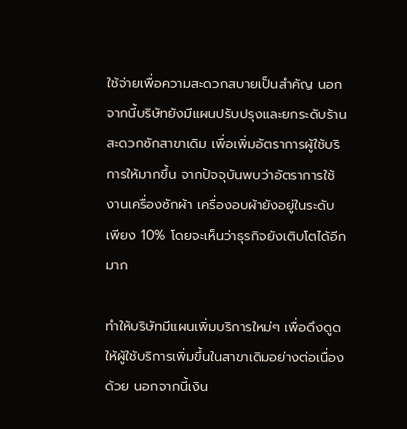ใช้จ่ายเพื่อความสะดวกสบายเป็นสำคัญ นอกจากนี้บริษัทยังมีแผนปรับปรุงและยกระดับร้านสะดวกซักสาขาเดิม เพื่อเพิ่มอัตราการผู้ใช้บริการให้มากขึ้น จากปัจจุบันพบว่าอัตราการใช้งานเครื่องซักผ้า เครื่องอบผ้ายังอยู่ในระดับเพียง 10% โดยจะเห็นว่าธุรกิจยังเติบโตได้อีกมาก

ทำให้บริษัทมีแผนเพิ่มบริการใหม่ๆ เพื่อดึงดูดให้ผู้ใช้บริการเพิ่มขึ้นในสาขาเดิมอย่างต่อเนื่องด้วย นอกจากนี้เงิน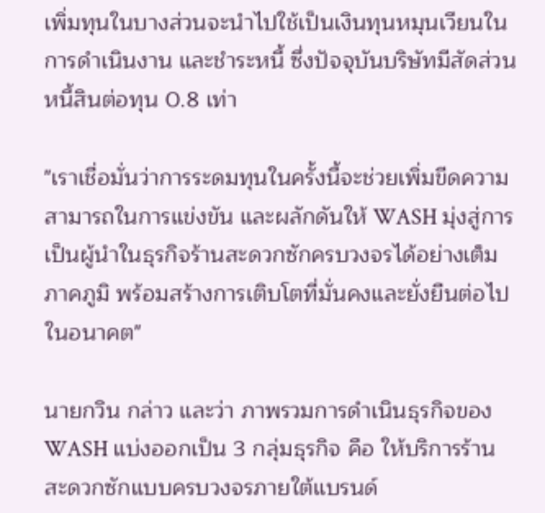เพิ่มทุนในบางส่วนจะนำไปใช้เป็นเงินทุนหมุนเวียนในการดำเนินงาน และชำระหนี้ ซึ่งปัจจุบันบริษัทมีสัดส่วนหนี้สินต่อทุน 0.8 เท่า

"เราเชื่อมั่นว่าการระดมทุนในครั้งนี้จะช่วยเพิ่มขีดความสามารถในการแข่งขัน และผลักดันให้ WASH มุ่งสู่การเป็นผู้นำในธุรกิจร้านสะดวกซักครบวงจรได้อย่างเต็มภาคภูมิ พร้อมสร้างการเติบโตที่มั่นคงและยั่งยืนต่อไปในอนาคต"

นายกวิน กล่าว และว่า ภาพรวมการดำเนินธุรกิจของ WASH แบ่งออกเป็น 3 กลุ่มธุรกิจ คือ ให้บริการร้านสะดวกซักแบบครบวงจรภายใต้แบรนด์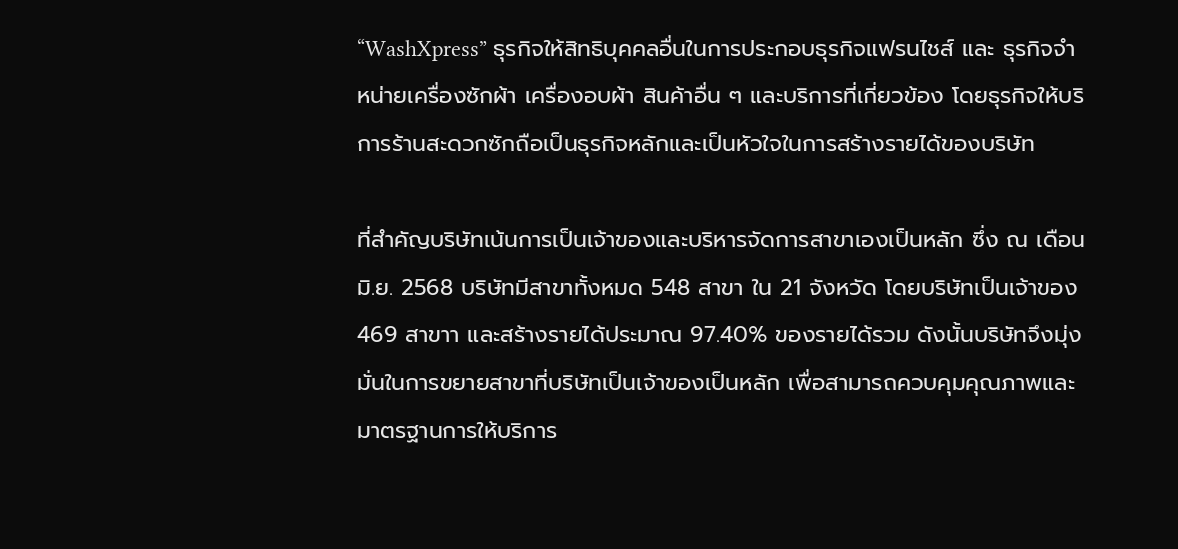“WashXpress” ธุรกิจให้สิทธิบุคคลอื่นในการประกอบธุรกิจแฟรนไชส์ และ ธุรกิจจำหน่ายเครื่องซักผ้า เครื่องอบผ้า สินค้าอื่น ๆ และบริการที่เกี่ยวข้อง โดยธุรกิจให้บริการร้านสะดวกซักถือเป็นธุรกิจหลักและเป็นหัวใจในการสร้างรายได้ของบริษัท

ที่สำคัญบริษัทเน้นการเป็นเจ้าของและบริหารจัดการสาขาเองเป็นหลัก ซึ่ง ณ เดือนมิ.ย. 2568 บริษัทมีสาขาทั้งหมด 548 สาขา ใน 21 จังหวัด โดยบริษัทเป็นเจ้าของ 469 สาขาา และสร้างรายได้ประมาณ 97.40% ของรายได้รวม ดังนั้นบริษัทจึงมุ่งมั่นในการขยายสาขาที่บริษัทเป็นเจ้าของเป็นหลัก เพื่อสามารถควบคุมคุณภาพและมาตรฐานการให้บริการ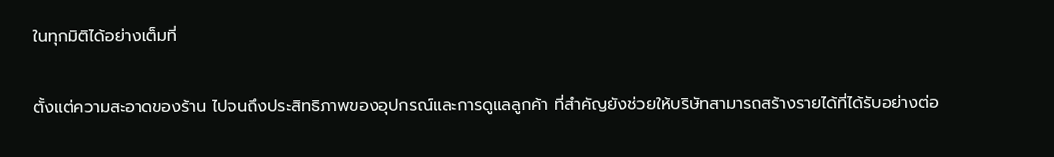ในทุกมิติได้อย่างเต็มที่

ตั้งแต่ความสะอาดของร้าน ไปจนถึงประสิทธิภาพของอุปกรณ์และการดูแลลูกค้า ที่สำคัญยังช่วยให้บริษัทสามารถสร้างรายได้ที่ได้รับอย่างต่อ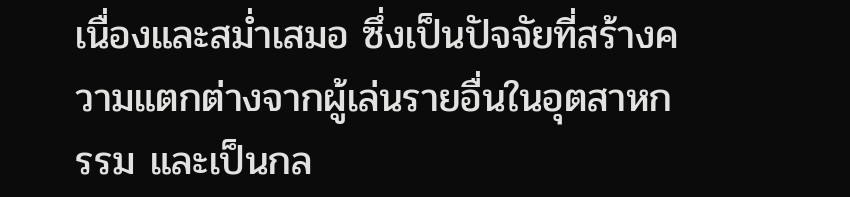เนื่องและสม่ำเสมอ ซึ่งเป็นปัจจัยที่สร้างความแตกต่างจากผู้เล่นรายอื่นในอุตสาหกรรม และเป็นกล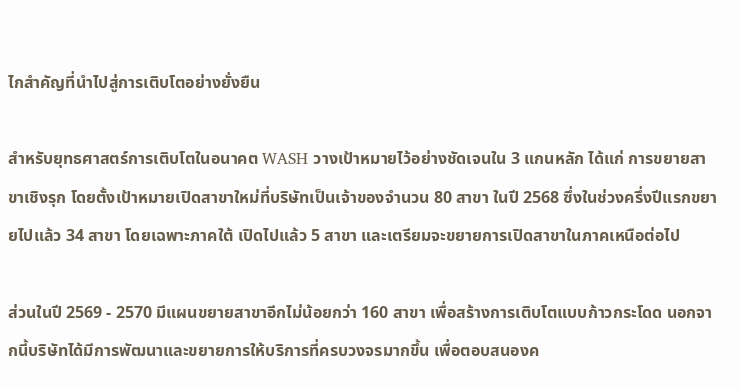ไกสำคัญที่นำไปสู่การเติบโตอย่างยั่งยืน

สำหรับยุทธศาสตร์การเติบโตในอนาคต WASH วางเป้าหมายไว้อย่างชัดเจนใน 3 แกนหลัก ได้แก่ การขยายสาขาเชิงรุก โดยตั้งเป้าหมายเปิดสาขาใหม่ที่บริษัทเป็นเจ้าของจำนวน 80 สาขา ในปี 2568 ซึ่งในช่วงครึ่งปีแรกขยายไปแล้ว 34 สาขา โดยเฉพาะภาคใต้ เปิดไปแล้ว 5 สาขา และเตรียมจะขยายการเปิดสาขาในภาคเหนือต่อไป

ส่วนในปี 2569 - 2570 มีแผนขยายสาขาอีกไม่น้อยกว่า 160 สาขา เพื่อสร้างการเติบโตแบบก้าวกระโดด นอกจากนี้บริษัทได้มีการพัฒนาและขยายการให้บริการที่ครบวงจรมากขึ้น เพื่อตอบสนองค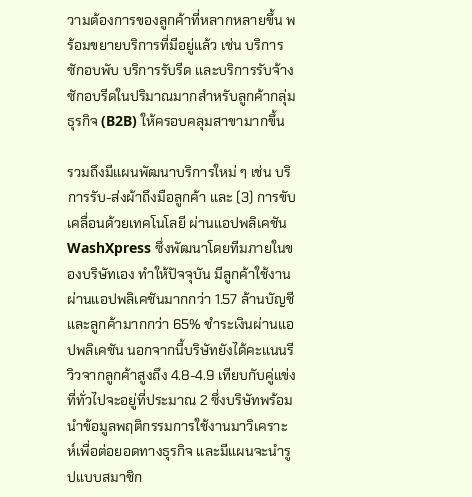วามต้องการของลูกค้าที่หลากหลายขึ้น พร้อมขยายบริการที่มีอยู่แล้ว เช่น บริการซักอบพับ บริการรับรีด และบริการรับจ้างซักอบรีดในปริมาณมากสำหรับลูกค้ากลุ่มธุรกิจ (B2B) ให้ครอบคลุมสาขามากขึ้น

รวมถึงมีแผนพัฒนาบริการใหม่ ๆ เช่น บริการรับ-ส่งผ้าถึงมือลูกค้า และ (3) การขับเคลื่อนด้วยเทคโนโลยี ผ่านแอปพลิเคชัน WashXpress ซึ่งพัฒนาโดยทีมภายในของบริษัทเอง ทำให้ปัจจุบัน มีลูกค้าใช้งานผ่านแอปพลิเคชันมากกว่า 1.57 ล้านบัญชี และลูกค้ามากกว่า 65% ชำระเงินผ่านแอปพลิเคชัน นอกจากนี้บริษัทยังได้คะแนนรีวิวจากลูกค้าสูงถึง 4.8-4.9 เทียบกับคู่แข่งที่ทั่วไปจะอยู่ที่ประมาณ 2 ซึ่งบริษัทพร้อมนำข้อมูลพฤติกรรมการใช้งานมาวิเคราะห์เพื่อต่อยอดทางธุรกิจ และมีแผนจะนำรูปแบบสมาชิก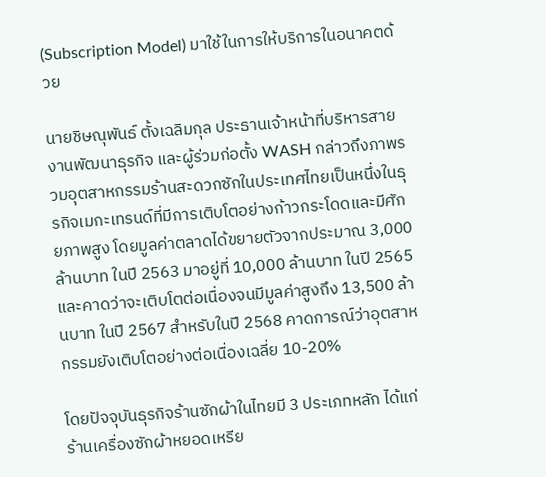(Subscription Model) มาใช้ในการให้บริการในอนาคตด้วย

นายชิษณุพันธ์ ตั้งเฉลิมกุล ประธานเจ้าหน้าที่บริหารสายงานพัฒนาธุรกิจ และผู้ร่วมก่อตั้ง WASH กล่าวถึงภาพรวมอุตสาหกรรมร้านสะดวกซักในประเทศไทยเป็นหนึ่งในธุรกิจเมกะเทรนด์ที่มีการเติบโตอย่างก้าวกระโดดและมีศักยภาพสูง โดยมูลค่าตลาดได้ขยายตัวจากประมาณ 3,000 ล้านบาท ในปี 2563 มาอยู่ที่ 10,000 ล้านบาท ในปี 2565 และคาดว่าจะเติบโตต่อเนื่องจนมีมูลค่าสูงถึง 13,500 ล้านบาท ในปี 2567 สำหรับในปี 2568 คาดการณ์ว่าอุตสาหกรรมยังเติบโตอย่างต่อเนื่องเฉลี่ย 10-20%

โดยปัจจุบันธุรกิจร้านซักผ้าในไทยมี 3 ประเภทหลัก ได้แก่ ร้านเครื่องซักผ้าหยอดเหรีย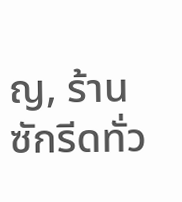ญ, ร้านซักรีดทั่ว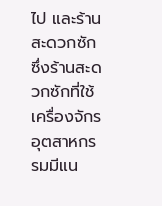ไป และร้านสะดวกซัก ซึ่งร้านสะดวกซักที่ใช้เครื่องจักรอุตสาหกรรมมีแน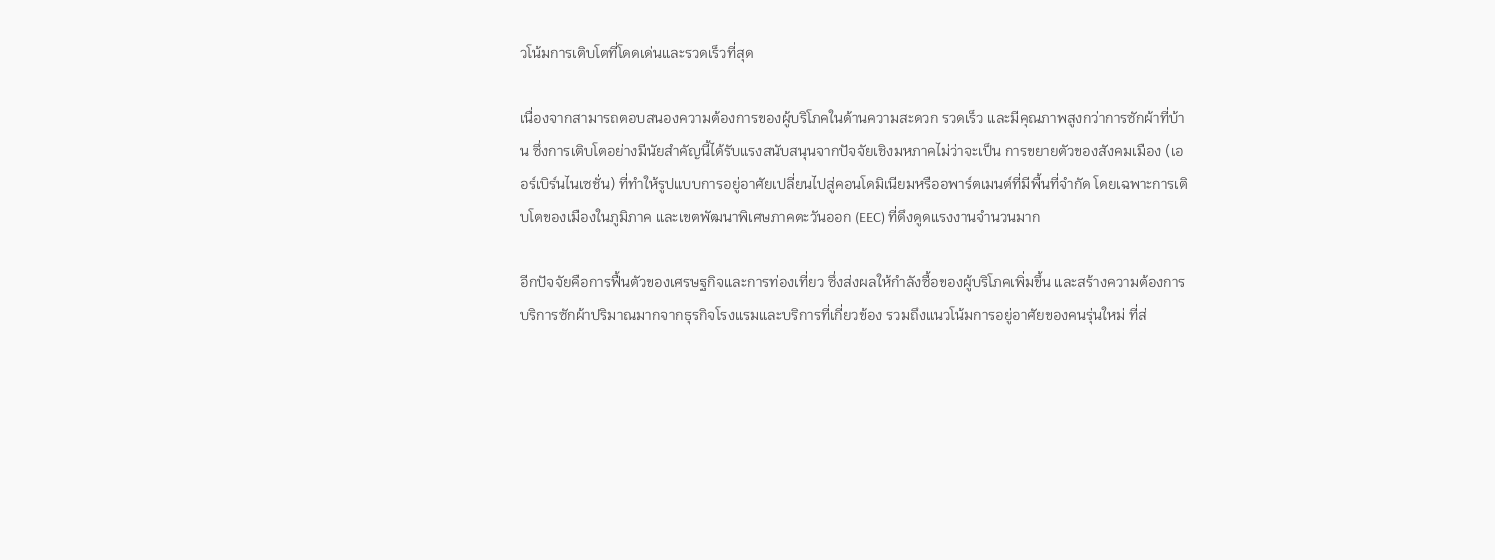วโน้มการเติบโตที่โดดเด่นและรวดเร็วที่สุด

เนื่องจากสามารถตอบสนองความต้องการของผู้บริโภคในด้านความสะดวก รวดเร็ว และมีคุณภาพสูงกว่าการซักผ้าที่บ้าน ซึ่งการเติบโตอย่างมีนัยสำคัญนี้ได้รับแรงสนับสนุนจากปัจจัยเชิงมหภาคไม่ว่าจะเป็น การขยายตัวของสังคมเมือง (เออร์เบิร์นไนเซชั่น) ที่ทำให้รูปแบบการอยู่อาศัยเปลี่ยนไปสู่คอนโดมิเนียมหรืออพาร์ตเมนต์ที่มีพื้นที่จำกัด โดยเฉพาะการเติบโตของเมืองในภูมิภาค และเขตพัฒนาพิเศษภาคตะวันออก (EEC) ที่ดึงดูดแรงงานจำนวนมาก

อีกปัจจัยคือการฟื้นตัวของเศรษฐกิจและการท่องเที่ยว ซึ่งส่งผลให้กำลังซื้อของผู้บริโภคเพิ่มขึ้น และสร้างความต้องการบริการซักผ้าปริมาณมากจากธุรกิจโรงแรมและบริการที่เกี่ยวข้อง รวมถึงแนวโน้มการอยู่อาศัยของคนรุ่นใหม่ ที่ส่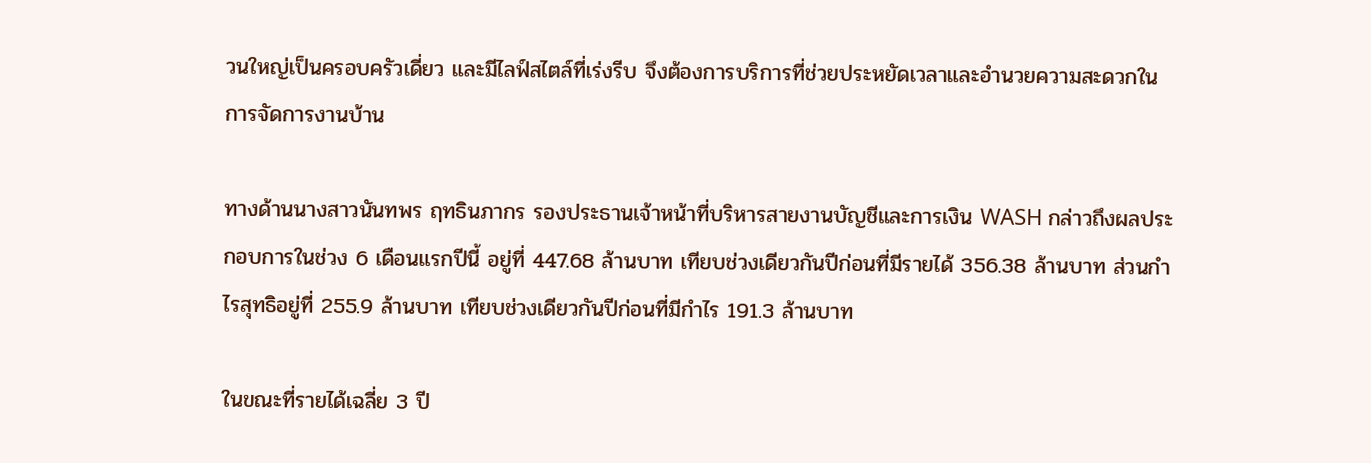วนใหญ่เป็นครอบครัวเดี่ยว และมีไลฟ์สไตล์ที่เร่งรีบ จึงต้องการบริการที่ช่วยประหยัดเวลาและอำนวยความสะดวกในการจัดการงานบ้าน

ทางด้านนางสาวนันทพร ฤทธินภากร รองประธานเจ้าหน้าที่บริหารสายงานบัญชีและการเงิน WASH กล่าวถึงผลประกอบการในช่วง 6 เดือนแรกปีนี้ อยู่ที่ 447.68 ล้านบาท เทียบช่วงเดียวกันปีก่อนที่มีรายได้ 356.38 ล้านบาท ส่วนกำไรสุทธิอยู่ที่ 255.9 ล้านบาท เทียบช่วงเดียวกันปีก่อนที่มีกำไร 191.3 ล้านบาท

ในขณะที่รายได้เฉลี่ย 3 ปี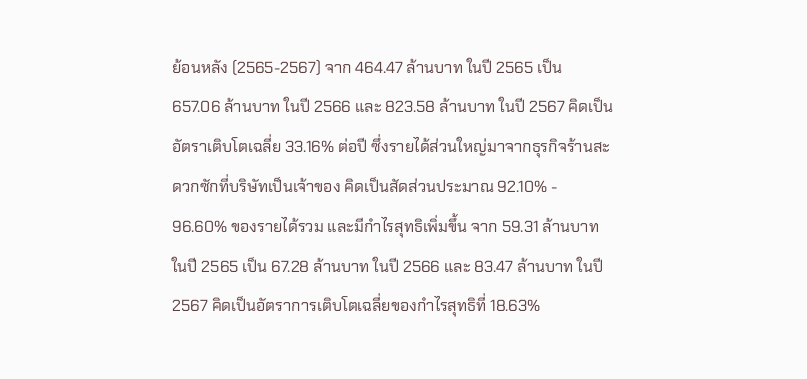ย้อนหลัง (2565-2567) จาก 464.47 ล้านบาท ในปี 2565 เป็น 657.06 ล้านบาท ในปี 2566 และ 823.58 ล้านบาท ในปี 2567 คิดเป็นอัตราเติบโตเฉลี่ย 33.16% ต่อปี ซึ่งรายได้ส่วนใหญ่มาจากธุรกิจร้านสะดวกซักที่บริษัทเป็นเจ้าของ คิดเป็นสัดส่วนประมาณ 92.10% - 96.60% ของรายได้รวม และมีกำไรสุทธิเพิ่มขึ้น จาก 59.31 ล้านบาท ในปี 2565 เป็น 67.28 ล้านบาท ในปี 2566 และ 83.47 ล้านบาท ในปี 2567 คิดเป็นอัตราการเติบโตเฉลี่ยของกำไรสุทธิที่ 18.63%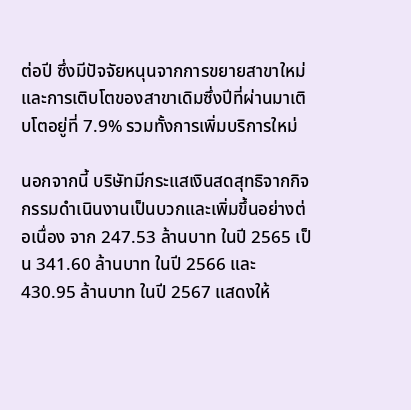ต่อปี ซึ่งมีปัจจัยหนุนจากการขยายสาขาใหม่ และการเติบโตของสาขาเดิมซึ่งปีที่ผ่านมาเติบโตอยู่ที่ 7.9% รวมทั้งการเพิ่มบริการใหม่

นอกจากนี้ บริษัทมีกระแสเงินสดสุทธิจากกิจกรรมดำเนินงานเป็นบวกและเพิ่มขึ้นอย่างต่อเนื่อง จาก 247.53 ล้านบาท ในปี 2565 เป็น 341.60 ล้านบาท ในปี 2566 และ 430.95 ล้านบาท ในปี 2567 แสดงให้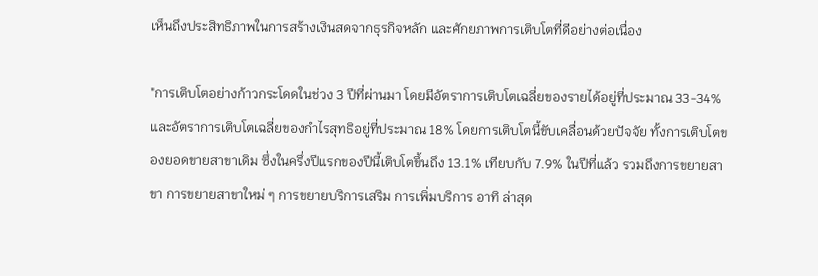เห็นถึงประสิทธิภาพในการสร้างเงินสดจากธุรกิจหลัก และศักยภาพการเติบโตที่ดีอย่างต่อเนื่อง

"การเติบโตอย่างก้าวกระโดดในช่วง 3 ปีที่ผ่านมา โดยมีอัตราการเติบโตเฉลี่ยของรายได้อยู่ที่ประมาณ 33-34% และอัตราการเติบโตเฉลี่ยของกำไรสุทธิอยู่ที่ประมาณ 18% โดยการเติบโตนี้ขับเคลื่อนด้วยปัจจัย ทั้งการเติบโตของยอดขายสาขาเดิม ซึ่งในครึ่งปีแรกของปีนี้เติบโตขึ้นถึง 13.1% เทียบกับ 7.9% ในปีที่แล้ว รวมถึงการขยายสาขา การขยายสาขาใหม่ ๆ การขยายบริการเสริม การเพิ่มบริการ อาทิ ล่าสุด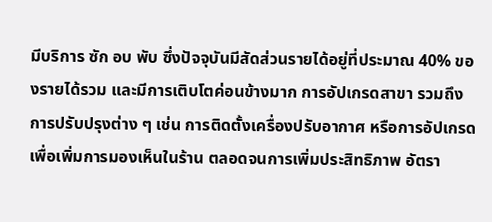มีบริการ ซัก อบ พับ ซึ่งปัจจุบันมีสัดส่วนรายได้อยู่ที่ประมาณ 40% ของรายได้รวม และมีการเติบโตค่อนข้างมาก การอัปเกรดสาขา รวมถึงการปรับปรุงต่าง ๆ เช่น การติดตั้งเครื่องปรับอากาศ หรือการอัปเกรดเพื่อเพิ่มการมองเห็นในร้าน ตลอดจนการเพิ่มประสิทธิภาพ อัตรา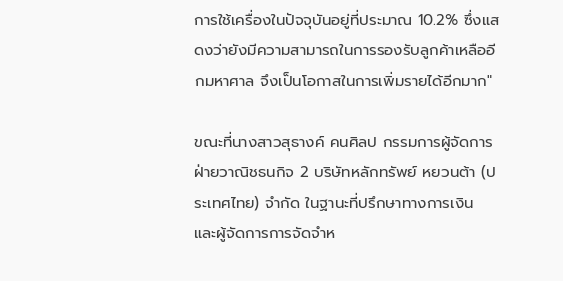การใช้เครื่องในปัจจุบันอยู่ที่ประมาณ 10.2% ซึ่งแสดงว่ายังมีความสามารถในการรองรับลูกค้าเหลืออีกมหาศาล จึงเป็นโอกาสในการเพิ่มรายได้อีกมาก"

ขณะที่นางสาวสุธางค์ คนศิลป กรรมการผู้จัดการ ฝ่ายวาณิชธนกิจ 2 บริษัทหลักทรัพย์ หยวนต้า (ประเทศไทย) จำกัด ในฐานะที่ปรึกษาทางการเงิน และผู้จัดการการจัดจำห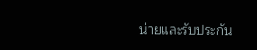น่ายและรับประกัน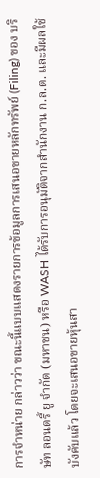การจำหน่าย กล่าวว่า ขณะนี้แบบแสดงรายการข้อมูลการเสนอขายหลักทรัพย์ (Filing) ของ บริษัท ลอนดรี้ ยู จำกัด (มหาชน) หรือ WASH ได้รับการอนุมัติจากสำนักงาน ก.ล.ต. และมีผลใช้บังคับแล้ว โดยจะเสนอขายหุ้นสา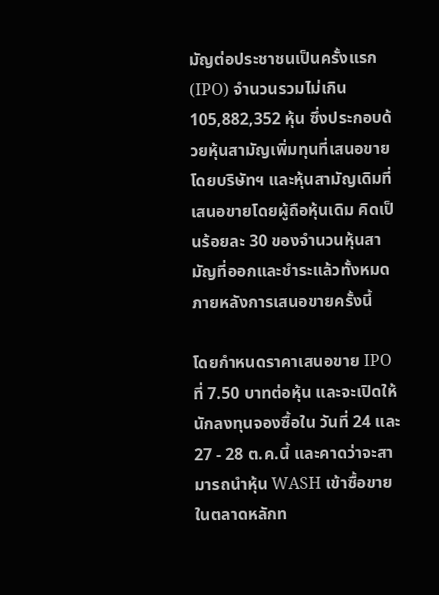มัญต่อประชาชนเป็นครั้งแรก (IPO) จำนวนรวมไม่เกิน 105,882,352 หุ้น ซึ่งประกอบด้วยหุ้นสามัญเพิ่มทุนที่เสนอขายโดยบริษัทฯ และหุ้นสามัญเดิมที่เสนอขายโดยผู้ถือหุ้นเดิม คิดเป็นร้อยละ 30 ของจำนวนหุ้นสามัญที่ออกและชำระแล้วทั้งหมดภายหลังการเสนอขายครั้งนี้

โดยกำหนดราคาเสนอขาย IPO ที่ 7.50 บาทต่อหุ้น และจะเปิดให้นักลงทุนจองซื้อใน วันที่ 24 และ 27 - 28 ต.ค.นี้ และคาดว่าจะสามารถนำหุ้น WASH เข้าซื้อขายในตลาดหลักท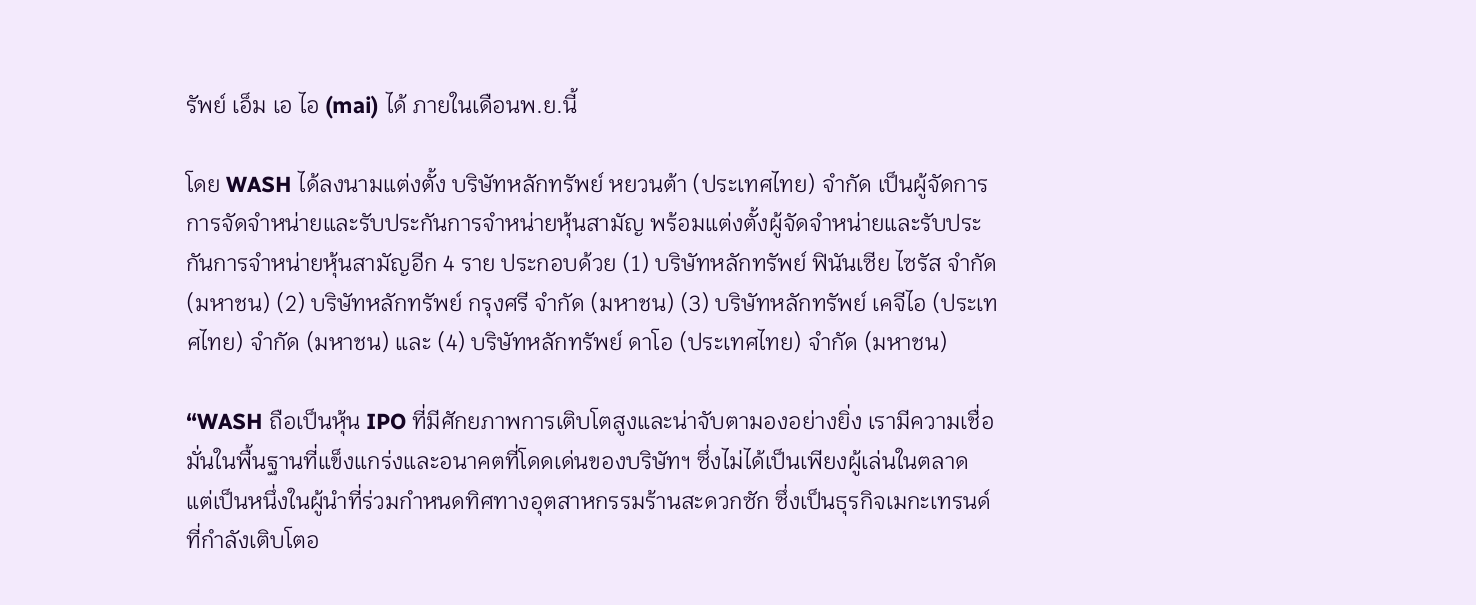รัพย์ เอ็ม เอ ไอ (mai) ได้ ภายในเดือนพ.ย.นี้

โดย WASH ได้ลงนามแต่งตั้ง บริษัทหลักทรัพย์ หยวนต้า (ประเทศไทย) จำกัด เป็นผู้จัดการการจัดจำหน่ายและรับประกันการจำหน่ายหุ้นสามัญ พร้อมแต่งตั้งผู้จัดจำหน่ายและรับประกันการจำหน่ายหุ้นสามัญอีก 4 ราย ประกอบด้วย (1) บริษัทหลักทรัพย์ ฟินันเซีย ไซรัส จำกัด (มหาชน) (2) บริษัทหลักทรัพย์ กรุงศรี จำกัด (มหาชน) (3) บริษัทหลักทรัพย์ เคจีไอ (ประเทศไทย) จำกัด (มหาชน) และ (4) บริษัทหลักทรัพย์ ดาโอ (ประเทศไทย) จำกัด (มหาชน)

“WASH ถือเป็นหุ้น IPO ที่มีศักยภาพการเติบโตสูงและน่าจับตามองอย่างยิ่ง เรามีความเชื่อมั่นในพื้นฐานที่แข็งแกร่งและอนาคตที่โดดเด่นของบริษัทฯ ซึ่งไม่ได้เป็นเพียงผู้เล่นในตลาด แต่เป็นหนึ่งในผู้นำที่ร่วมกำหนดทิศทางอุตสาหกรรมร้านสะดวกซัก ซึ่งเป็นธุรกิจเมกะเทรนด์ที่กำลังเติบโตอ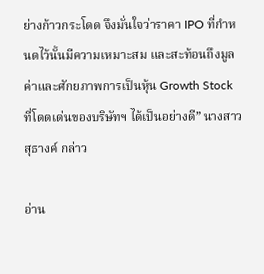ย่างก้าวกระโดด จึงมั่นใจว่าราคา IPO ที่กำหนดไว้นั้นมีความเหมาะสม และสะท้อนถึงมูลค่าและศักยภาพการเป็นหุ้น Growth Stock ที่โดดเด่นของบริษัทฯ ได้เป็นอย่างดี” นางสาวสุธางค์ กล่าว

อ่าน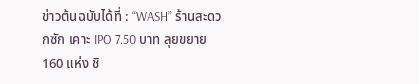ข่าวต้นฉบับได้ที่ : “WASH” ร้านสะดวกซัก เคาะ IPO 7.50 บาท ลุยขยาย 160 แห่ง ชิ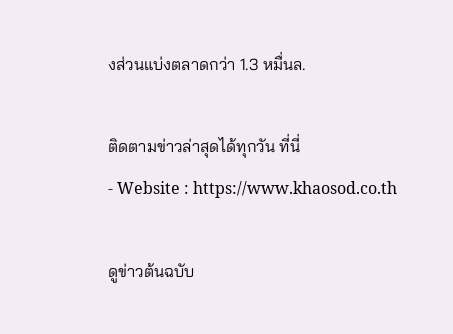งส่วนแบ่งตลาดกว่า 1.3 หมื่นล.

ติดตามข่าวล่าสุดได้ทุกวัน ที่นี่
- Website : https://www.khaosod.co.th

ดูข่าวต้นฉบับ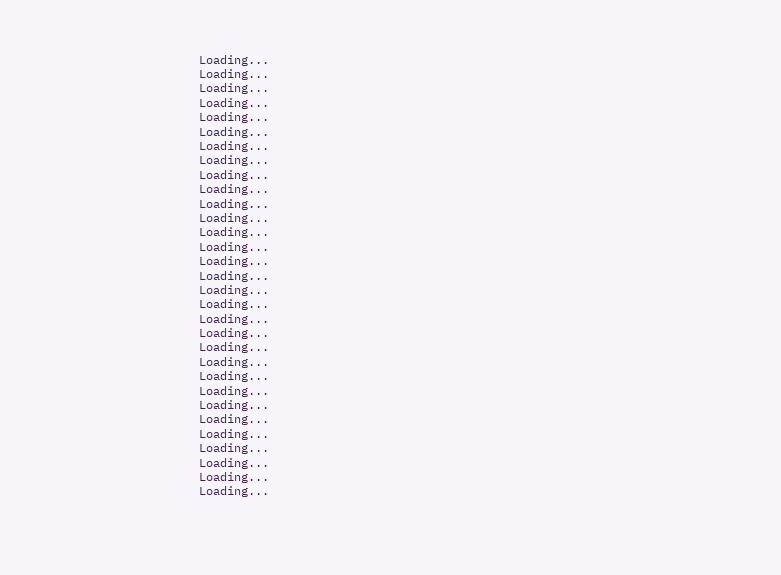Loading...
Loading...
Loading...
Loading...
Loading...
Loading...
Loading...
Loading...
Loading...
Loading...
Loading...
Loading...
Loading...
Loading...
Loading...
Loading...
Loading...
Loading...
Loading...
Loading...
Loading...
Loading...
Loading...
Loading...
Loading...
Loading...
Loading...
Loading...
Loading...
Loading...
Loading...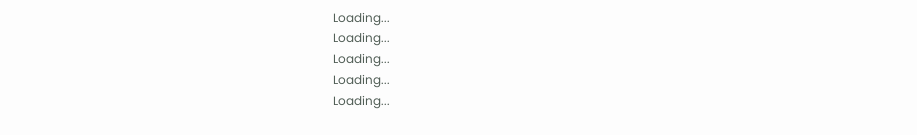Loading...
Loading...
Loading...
Loading...
Loading...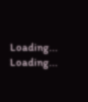Loading...
Loading...